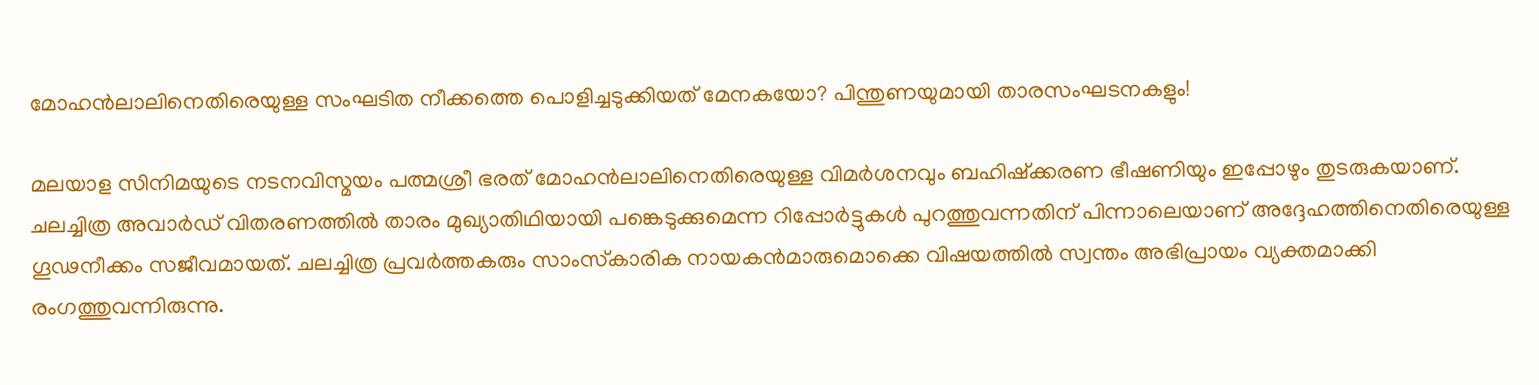മോഹന്‍ലാലിനെതിരെയുള്ള സംഘടിത നീക്കത്തെ പൊളിച്ചടുക്കിയത് മേനകയോ? പിന്തുണയുമായി താരസംഘടനകളും!

മലയാള സിനിമയുടെ നടനവിസ്മയം പത്മശ്രീ ഭരത് മോഹന്‍ലാലിനെതിരെയുള്ള വിമര്‍ശനവും ബഹിഷ്‌ക്കരണ ഭീഷണിയും ഇപ്പോഴും തുടരുകയാണ്. ചലച്ചിത്ര അവാര്‍ഡ് വിതരണത്തില്‍ താരം മുഖ്യാതിഥിയായി പങ്കെടുക്കുമെന്ന റിപ്പോര്‍ട്ടുകള്‍ പുറത്തുവന്നതിന് പിന്നാലെയാണ് അദ്ദേഹത്തിനെതിരെയുള്ള ഗൂഢനീക്കം സജീവമായത്. ചലച്ചിത്ര പ്രവര്‍ത്തകരും സാംസ്‌കാരിക നായകന്‍മാരുമൊക്കെ വിഷയത്തില്‍ സ്വന്തം അഭിപ്രായം വ്യക്തമാക്കി രംഗത്തുവന്നിരുന്നു.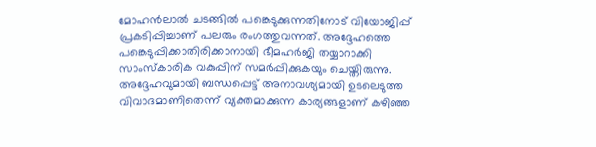മോഹന്‍ലാല്‍ ചടങ്ങില്‍ പങ്കെടുക്കുന്നതിനോട് വിയോജിപ്പ് പ്രകടിപ്പിച്ചാണ് പലരും രംഗത്തുവന്നത്. അദ്ദേഹത്തെ പങ്കെടുപ്പിക്കാതിരിക്കാനായി ഭീമഹര്‍ജി തയ്യാറാക്കി സാംസ്‌കാരിക വകുപ്പിന് സമര്‍പ്പിക്കുകയും ചെയ്തിരുന്നു. അദ്ദേഹവുമായി ബന്ധപ്പെട്ട് അനാവശ്യമായി ഉടലെടുത്ത വിവാദമാണിതെന്ന് വ്യക്തമാക്കുന്ന കാര്യങ്ങളാണ് കഴിഞ്ഞ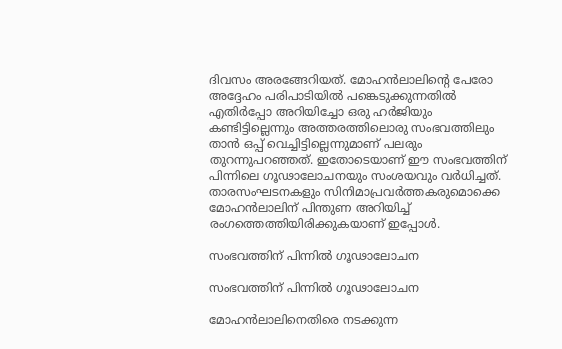ദിവസം അരങ്ങേറിയത്. മോഹന്‍ലാലിന്റെ പേരോ അദ്ദേഹം പരിപാടിയില്‍ പങ്കെടുക്കുന്നതില്‍ എതിര്‍പ്പോ അറിയിച്ചോ ഒരു ഹര്‍ജിയും കണ്ടിട്ടില്ലെന്നും അത്തരത്തിലൊരു സംഭവത്തിലും താന്‍ ഒപ്പ് വെച്ചിട്ടില്ലെന്നുമാണ് പലരും തുറന്നുപറഞ്ഞത്. ഇതോടെയാണ് ഈ സംഭവത്തിന് പിന്നിലെ ഗൂഢാലോചനയും സംശയവും വര്‍ധിച്ചത്. താരസംഘടനകളും സിനിമാപ്രവര്‍ത്തകരുമൊക്കെ മോഹന്‍ലാലിന് പിന്തുണ അറിയിച്ച് രംഗത്തെത്തിയിരിക്കുകയാണ് ഇപ്പോള്‍.

സംഭവത്തിന് പിന്നില്‍ ഗൂഢാലോചന

സംഭവത്തിന് പിന്നില്‍ ഗൂഢാലോചന

മോഹന്‍ലാലിനെതിരെ നടക്കുന്ന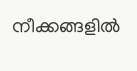നീക്കങ്ങളില്‍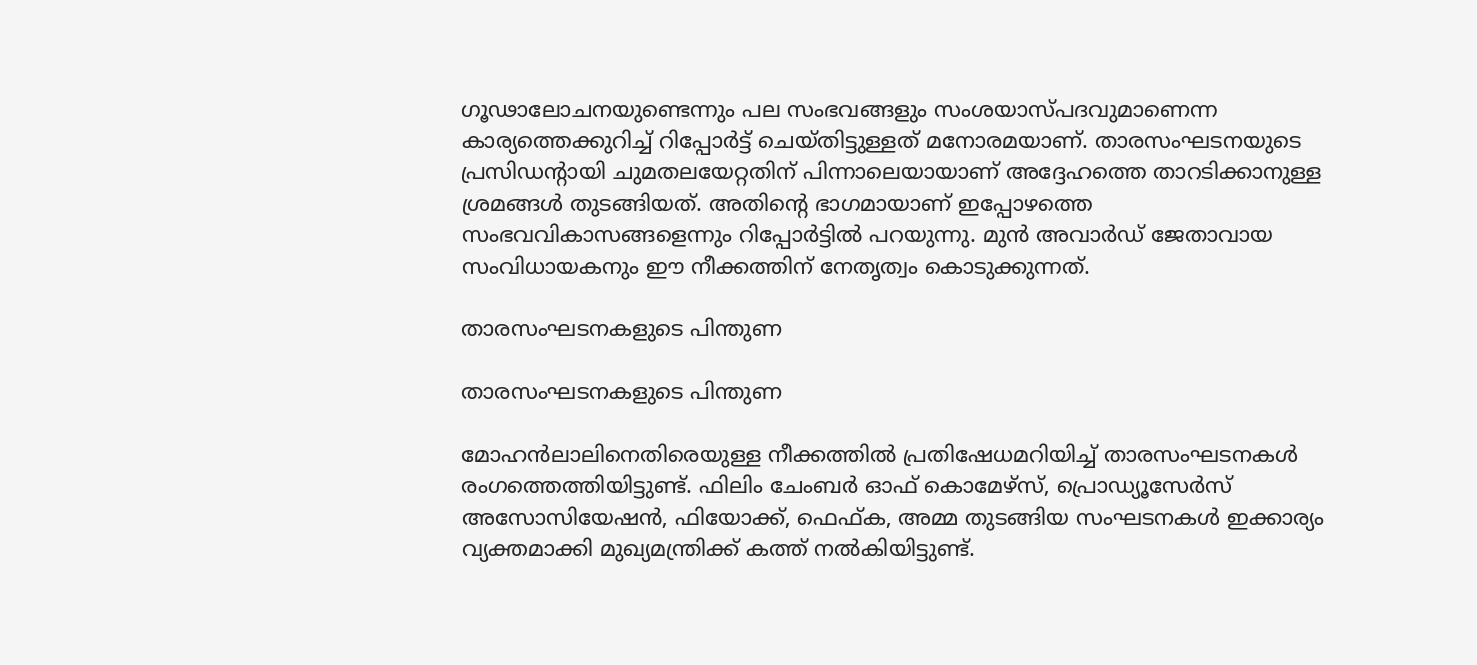ഗൂഢാലോചനയുണ്ടെന്നും പല സംഭവങ്ങളും സംശയാസ്പദവുമാണെന്ന കാര്യത്തെക്കുറിച്ച് റിപ്പോര്‍ട്ട് ചെയ്തിട്ടുള്ളത് മനോരമയാണ്. താരസംഘടനയുടെ പ്രസിഡന്റായി ചുമതലയേറ്റതിന് പിന്നാലെയായാണ് അദ്ദേഹത്തെ താറടിക്കാനുള്ള ശ്രമങ്ങള്‍ തുടങ്ങിയത്. അതിന്റെ ഭാഗമായാണ് ഇപ്പോഴത്തെ സംഭവവികാസങ്ങളെന്നും റിപ്പോര്‍ട്ടില്‍ പറയുന്നു. മുന്‍ അവാര്‍ഡ് ജേതാവായ സംവിധായകനും ഈ നീക്കത്തിന് നേതൃത്വം കൊടുക്കുന്നത്.

താരസംഘടനകളുടെ പിന്തുണ

താരസംഘടനകളുടെ പിന്തുണ

മോഹന്‍ലാലിനെതിരെയുള്ള നീക്കത്തില്‍ പ്രതിഷേധമറിയിച്ച് താരസംഘടനകള്‍ രംഗത്തെത്തിയിട്ടുണ്ട്. ഫിലിം ചേംബര്‍ ഓഫ് കൊമേഴ്‌സ്, പ്രൊഡ്യൂസേര്‍സ് അസോസിയേഷന്‍, ഫിയോക്ക്, ഫെഫ്ക, അമ്മ തുടങ്ങിയ സംഘടനകള്‍ ഇക്കാര്യം വ്യക്തമാക്കി മുഖ്യമന്ത്രിക്ക് കത്ത് നല്‍കിയിട്ടുണ്ട്.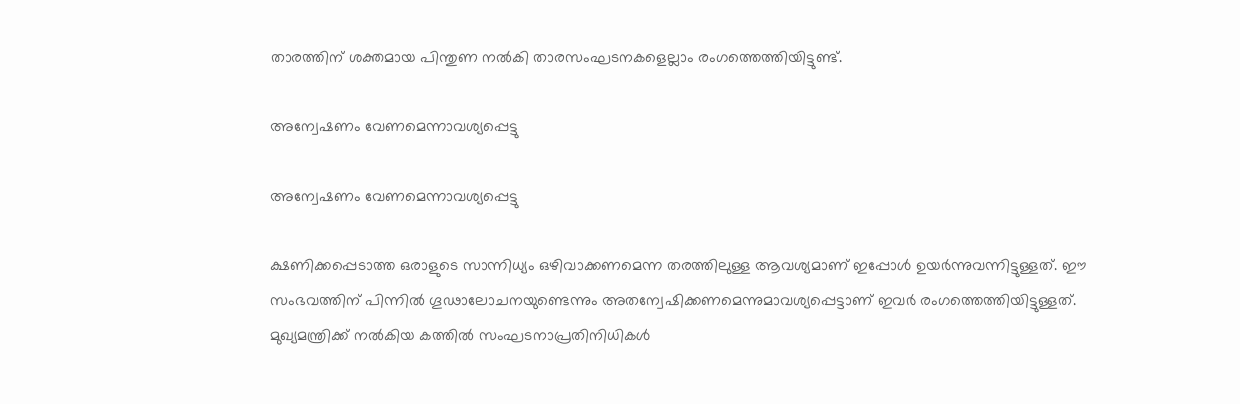താരത്തിന് ശക്തമായ പിന്തുണ നല്‍കി താരസംഘടനകളെല്ലാം രംഗത്തെത്തിയിട്ടുണ്ട്.

അന്വേഷണം വേണമെന്നാവശ്യപ്പെട്ടു

അന്വേഷണം വേണമെന്നാവശ്യപ്പെട്ടു

ക്ഷണിക്കപ്പെടാത്ത ഒരാളുടെ സാന്നിധ്യം ഒഴിവാക്കണമെന്ന തരത്തിലുള്ള ആവശ്യമാണ് ഇപ്പോള്‍ ഉയര്‍ന്നുവന്നിട്ടുള്ളത്. ഈ സംഭവത്തിന് പിന്നില്‍ ഗൂഢാലോചനയുണ്ടെന്നും അതന്വേഷിക്കണമെന്നുമാവശ്യപ്പെട്ടാണ് ഇവര്‍ രംഗത്തെത്തിയിട്ടുള്ളത്. മുഖ്യമന്ത്രിക്ക് നല്‍കിയ കത്തില്‍ സംഘടനാപ്രതിനിധികള്‍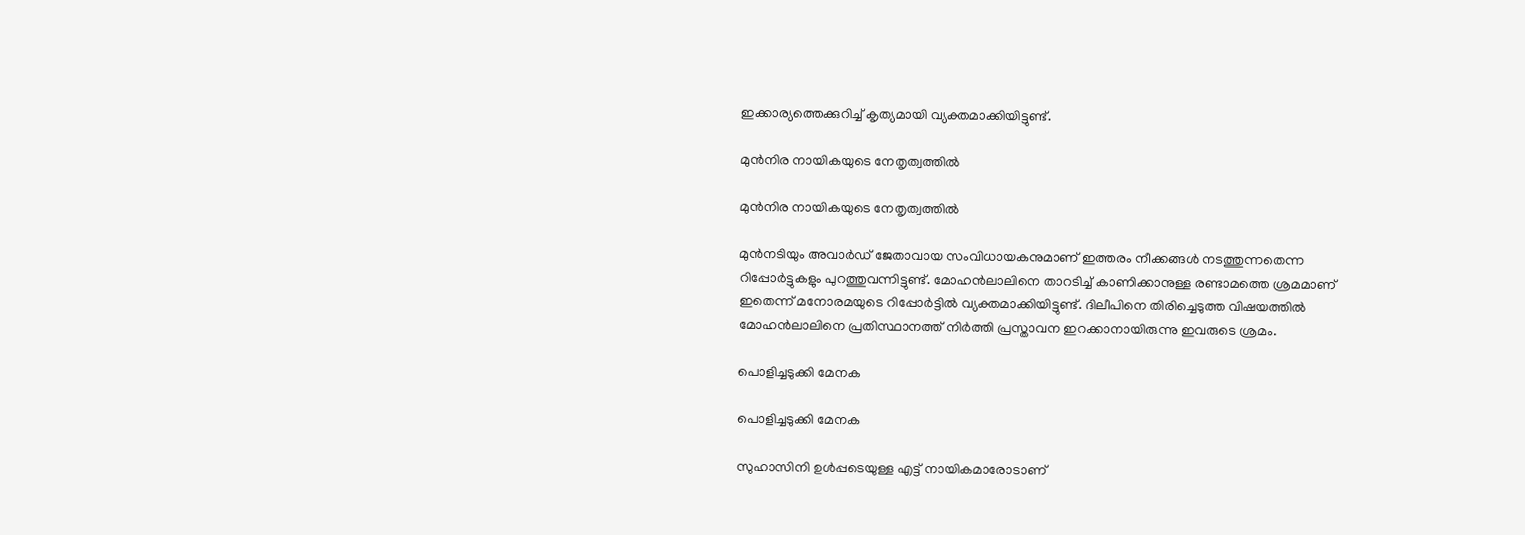ഇക്കാര്യത്തെക്കുറിച്ച് കൃത്യമായി വ്യക്തമാക്കിയിട്ടുണ്ട്.

മുന്‍നിര നായികയുടെ നേതൃത്വത്തില്‍

മുന്‍നിര നായികയുടെ നേതൃത്വത്തില്‍

മുന്‍നടിയും അവാര്‍ഡ് ജേതാവായ സംവിധായകനുമാണ് ഇത്തരം നീക്കങ്ങള്‍ നടത്തുന്നതെന്ന റിപ്പോര്‍ട്ടുകളും പുറത്തുവന്നിട്ടുണ്ട്. മോഹന്‍ലാലിനെ താറടിച്ച് കാണിക്കാനുള്ള രണ്ടാമത്തെ ശ്രമമാണ് ഇതെന്ന് മനോരമയുടെ റിപ്പോര്‍ട്ടില്‍ വ്യക്തമാക്കിയിട്ടുണ്ട്. ദിലീപിനെ തിരിച്ചെടുത്ത വിഷയത്തില്‍ മോഹന്‍ലാലിനെ പ്രതിസ്ഥാനത്ത് നിര്‍ത്തി പ്രസ്താവന ഇറക്കാനായിരുന്നു ഇവരുടെ ശ്രമം.

പൊളിച്ചടുക്കി മേനക

പൊളിച്ചടുക്കി മേനക

സുഹാസിനി ഉള്‍പ്പടെയുള്ള എട്ട് നായികമാരോടാണ്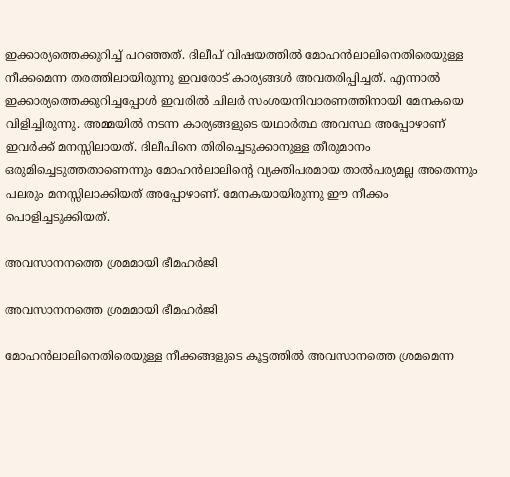ഇക്കാര്യത്തെക്കുറിച്ച് പറഞ്ഞത്. ദിലീപ് വിഷയത്തില്‍ മോഹന്‍ലാലിനെതിരെയുള്ള നീക്കമെന്ന തരത്തിലായിരുന്നു ഇവരോട് കാര്യങ്ങള്‍ അവതരിപ്പിച്ചത്. എന്നാല്‍ ഇക്കാര്യത്തെക്കുറിച്ചപ്പോള്‍ ഇവരില്‍ ചിലര്‍ സംശയനിവാരണത്തിനായി മേനകയെ വിളിച്ചിരുന്നു. അമ്മയില്‍ നടന്ന കാര്യങ്ങളുടെ യഥാര്‍ത്ഥ അവസ്ഥ അപ്പോഴാണ് ഇവര്‍ക്ക് മനസ്സിലായത്. ദിലീപിനെ തിരിച്ചെടുക്കാനുള്ള തീരുമാനം ഒരുമിച്ചെടുത്തതാണെന്നും മോഹന്‍ലാലിന്റെ വ്യക്തിപരമായ താല്‍പര്യമല്ല അതെന്നും പലരും മനസ്സിലാക്കിയത് അപ്പോഴാണ്. മേനകയായിരുന്നു ഈ നീക്കം പൊളിച്ചടുക്കിയത്.

അവസാനനത്തെ ശ്രമമായി ഭീമഹര്‍ജി

അവസാനനത്തെ ശ്രമമായി ഭീമഹര്‍ജി

മോഹന്‍ലാലിനെതിരെയുള്ള നീക്കങ്ങളുടെ കൂട്ടത്തില്‍ അവസാനത്തെ ശ്രമമെന്ന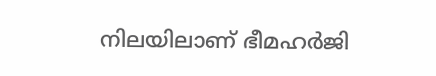നിലയിലാണ് ഭീമഹര്‍ജി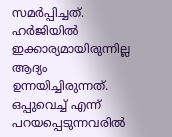സമര്‍പ്പിച്ചത്. ഹര്‍ജിയില്‍ ഇക്കാര്യമായിരുന്നില്ല ആദ്യം ഉന്നയിച്ചിരുന്നത്. ഒപ്പുവെച്ച് എന്ന് പറയപ്പെടുന്നവരില്‍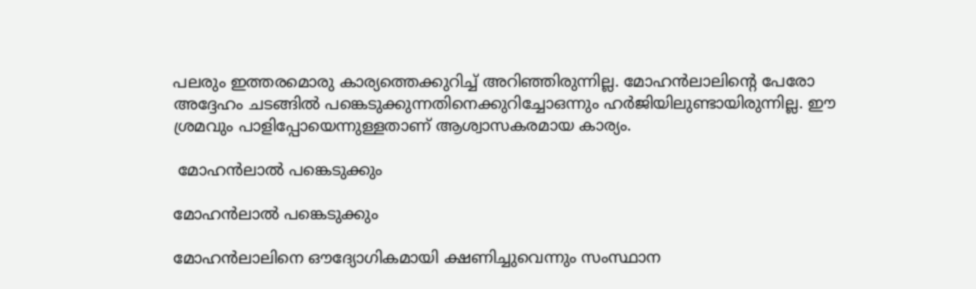പലരും ഇത്തരമൊരു കാര്യത്തെക്കുറിച്ച് അറിഞ്ഞിരുന്നില്ല. മോഹന്‍ലാലിന്റെ പേരോ അദ്ദേഹം ചടങ്ങില്‍ പങ്കെടുക്കുന്നതിനെക്കുറിച്ചോഒന്നും ഹര്‍ജിയിലുണ്ടായിരുന്നില്ല. ഈ ശ്രമവും പാളിപ്പോയെന്നുള്ളതാണ് ആശ്വാസകരമായ കാര്യം.

 മോഹന്‍ലാല്‍ പങ്കെടുക്കും

മോഹന്‍ലാല്‍ പങ്കെടുക്കും

മോഹന്‍ലാലിനെ ഔദ്യോഗികമായി ക്ഷണിച്ചുവെന്നും സംസ്ഥാന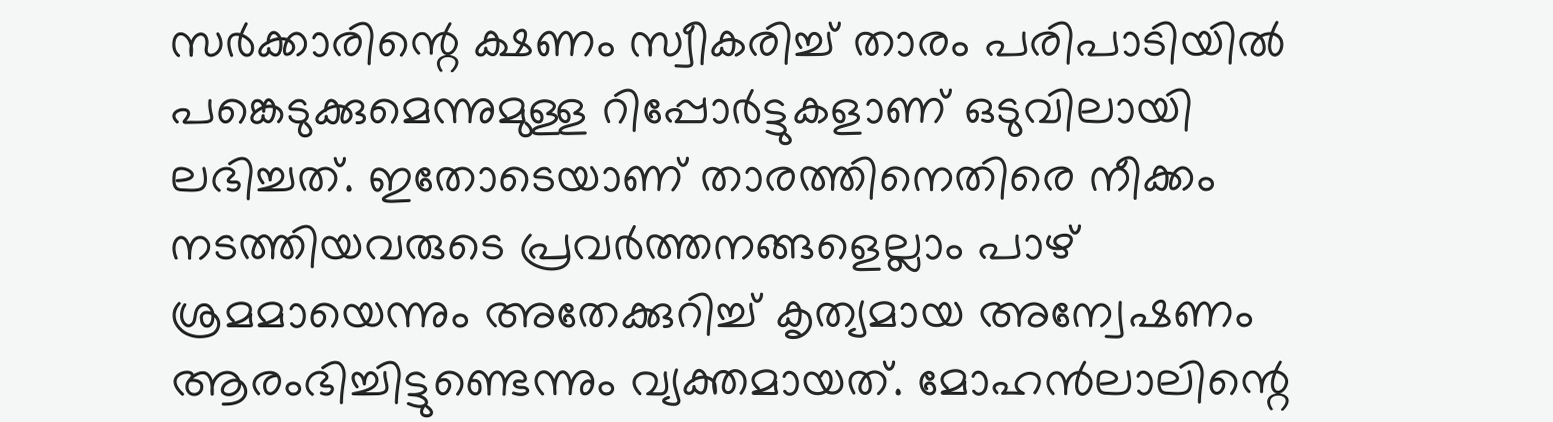സര്‍ക്കാരിന്റെ ക്ഷണം സ്വീകരിച്ച് താരം പരിപാടിയില്‍ പങ്കെടുക്കുമെന്നുമുള്ള റിപ്പോര്‍ട്ടുകളാണ് ഒടുവിലായി ലഭിച്ചത്. ഇതോടെയാണ് താരത്തിനെതിരെ നീക്കം നടത്തിയവരുടെ പ്രവര്‍ത്തനങ്ങളെല്ലാം പാഴ് ശ്രമമായെന്നും അതേക്കുറിച്ച് കൃത്യമായ അന്വേഷണം ആരംഭിച്ചിട്ടുണ്ടെന്നും വ്യക്തമായത്. മോഹന്‍ലാലിന്റെ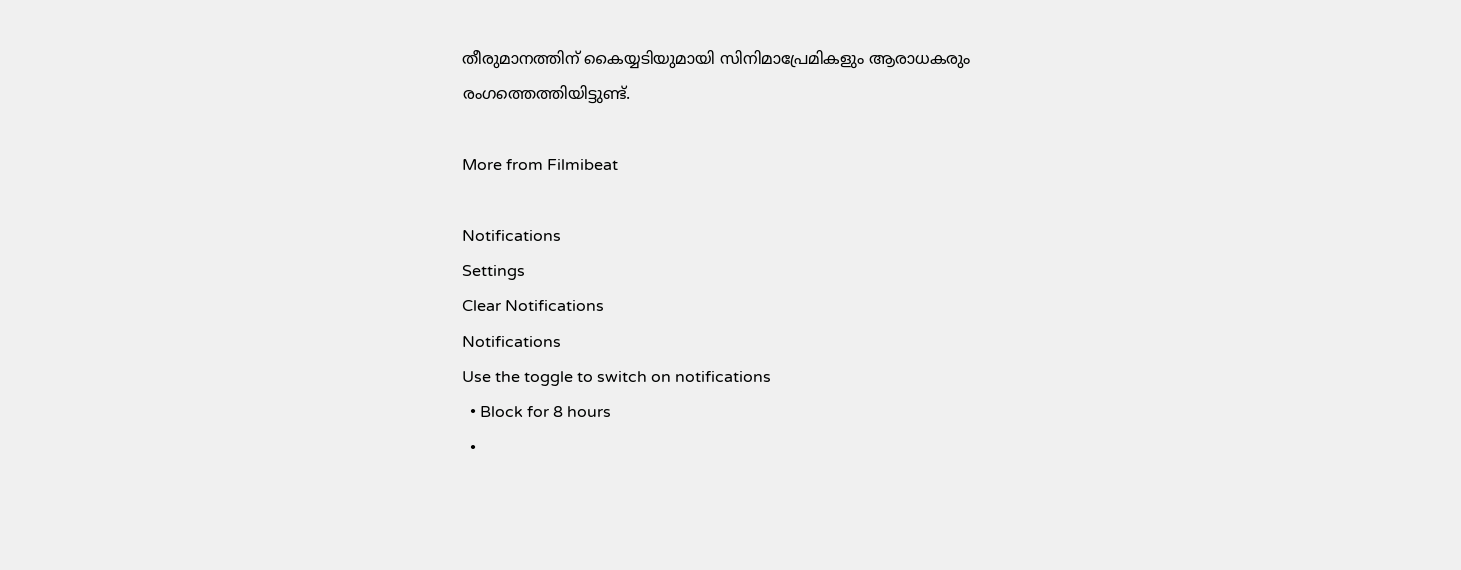തീരുമാനത്തിന് കൈയ്യടിയുമായി സിനിമാപ്രേമികളും ആരാധകരും രംഗത്തെത്തിയിട്ടുണ്ട്.

More from Filmibeat

Notifications
Settings
Clear Notifications
Notifications
Use the toggle to switch on notifications
  • Block for 8 hours
  •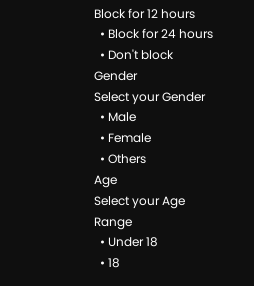Block for 12 hours
  • Block for 24 hours
  • Don't block
Gender
Select your Gender
  • Male
  • Female
  • Others
Age
Select your Age Range
  • Under 18
  • 18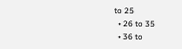to 25
  • 26 to 35
  • 36 to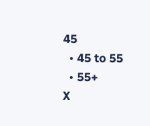45
  • 45 to 55
  • 55+
X